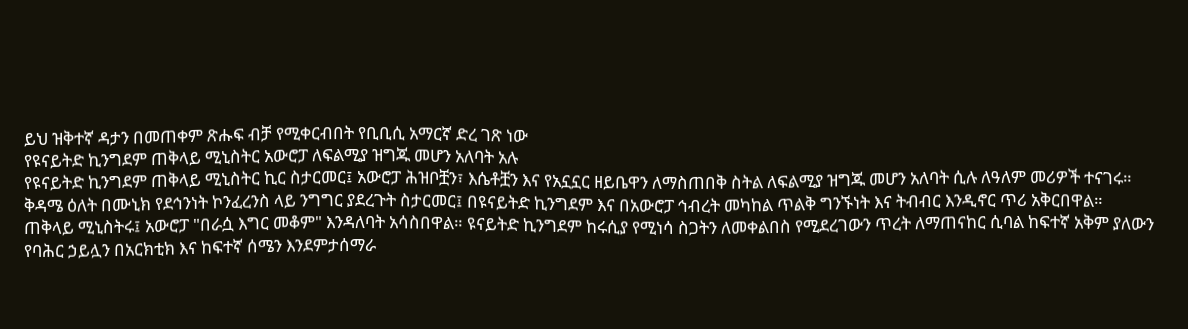ይህ ዝቅተኛ ዳታን በመጠቀም ጽሑፍ ብቻ የሚቀርብበት የቢቢሲ አማርኛ ድረ ገጽ ነው
የዩናይትድ ኪንግደም ጠቅላይ ሚኒስትር አውሮፓ ለፍልሚያ ዝግጁ መሆን አለባት አሉ
የዩናይትድ ኪንግደም ጠቅላይ ሚኒስትር ኪር ስታርመር፤ አውሮፓ ሕዝቦቿን፣ እሴቶቿን እና የአኗኗር ዘይቤዋን ለማስጠበቅ ስትል ለፍልሚያ ዝግጁ መሆን አለባት ሲሉ ለዓለም መሪዎች ተናገሩ።
ቅዳሜ ዕለት በሙኒክ የደኅንነት ኮንፈረንስ ላይ ንግግር ያደረጉት ስታርመር፤ በዩናይትድ ኪንግደም እና በአውሮፓ ኅብረት መካከል ጥልቅ ግንኙነት እና ትብብር እንዲኖር ጥሪ አቅርበዋል።
ጠቅላይ ሚኒስትሩ፤ አውሮፓ "በራሷ እግር መቆም" እንዳለባት አሳስበዋል። ዩናይትድ ኪንግደም ከሩሲያ የሚነሳ ስጋትን ለመቀልበስ የሚደረገውን ጥረት ለማጠናከር ሲባል ከፍተኛ አቅም ያለውን የባሕር ኃይሏን በአርክቲክ እና ከፍተኛ ሰሜን እንደምታሰማራ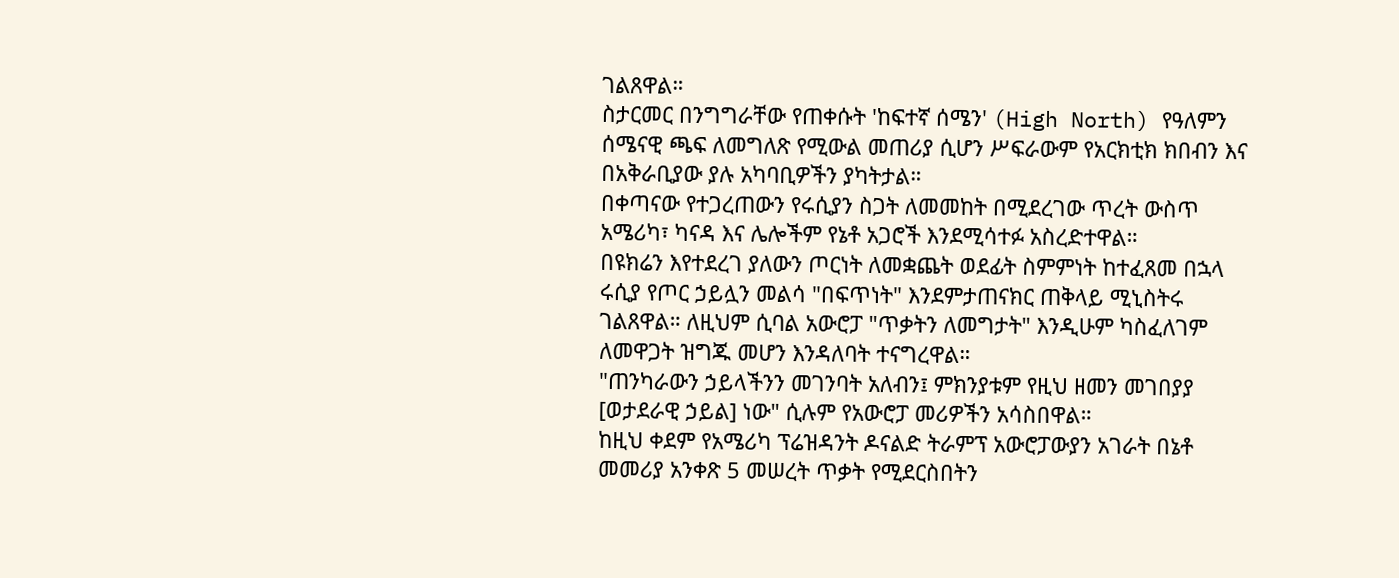ገልጸዋል።
ስታርመር በንግግራቸው የጠቀሱት 'ከፍተኛ ሰሜን' (High North) የዓለምን ሰሜናዊ ጫፍ ለመግለጽ የሚውል መጠሪያ ሲሆን ሥፍራውም የአርክቲክ ክበብን እና በአቅራቢያው ያሉ አካባቢዎችን ያካትታል።
በቀጣናው የተጋረጠውን የሩሲያን ስጋት ለመመከት በሚደረገው ጥረት ውስጥ አሜሪካ፣ ካናዳ እና ሌሎችም የኔቶ አጋሮች እንደሚሳተፉ አስረድተዋል።
በዩክሬን እየተደረገ ያለውን ጦርነት ለመቋጨት ወደፊት ስምምነት ከተፈጸመ በኋላ ሩሲያ የጦር ኃይሏን መልሳ "በፍጥነት" እንደምታጠናክር ጠቅላይ ሚኒስትሩ ገልጸዋል። ለዚህም ሲባል አውሮፓ "ጥቃትን ለመግታት" እንዲሁም ካስፈለገም ለመዋጋት ዝግጁ መሆን እንዳለባት ተናግረዋል።
"ጠንካራውን ኃይላችንን መገንባት አለብን፤ ምክንያቱም የዚህ ዘመን መገበያያ [ወታደራዊ ኃይል] ነው" ሲሉም የአውሮፓ መሪዎችን አሳስበዋል።
ከዚህ ቀደም የአሜሪካ ፕሬዝዳንት ዶናልድ ትራምፕ አውሮፓውያን አገራት በኔቶ መመሪያ አንቀጽ 5 መሠረት ጥቃት የሚደርስበትን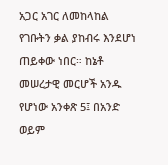አጋር አገር ለመከላከል የገቡትን ቃል ያከብሩ እንደሆነ ጠይቀው ነበር። ከኔቶ መሠረታዊ መርሆች አንዱ የሆነው አንቀጽ 5፤ በአንድ ወይም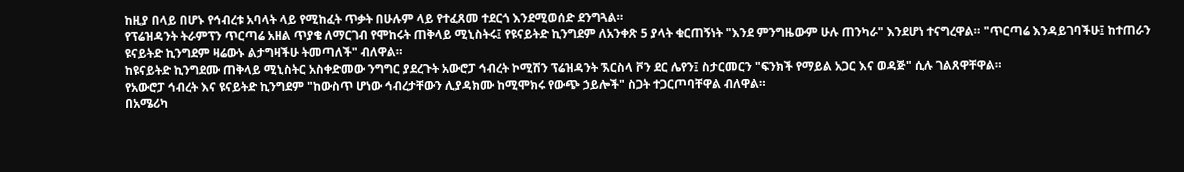ከዚያ በላይ በሆኑ የኅብረቱ አባላት ላይ የሚከፈት ጥቃት በሁሉም ላይ የተፈጸመ ተደርጎ እንደሚወሰድ ደንግጓል።
የፕሬዝዳንት ትራምፕን ጥርጣሬ አዘል ጥያቄ ለማርገብ የሞከሩት ጠቅላይ ሚኒስትሩ፤ የዩናይትድ ኪንግደም ለአንቀጽ 5 ያላት ቁርጠኝነት "እንደ ምንግዜውም ሁሉ ጠንካራ" እንደሆነ ተናግረዋል። "ጥርጣሬ እንዳይገባችሁ፤ ከተጠራን ዩናይትድ ኪንግደም ዛሬውኑ ልታግዛችሁ ትመጣለች" ብለዋል።
ከዩናይትድ ኪንግደሙ ጠቅላይ ሚኒስትር አስቀድመው ንግግር ያደረጉት አውሮፓ ኅብረት ኮሚሽን ፕሬዝዳንት ኧርስላ ቮን ደር ሌየን፤ ስታርመርን "ፍንክች የማይል አጋር እና ወዳጅ" ሲሉ ገልጸዋቸዋል።
የአውሮፓ ኅብረት እና ዩናይትድ ኪንግደም "ከውስጥ ሆነው ኅብረታቸውን ሊያዳክሙ ከሚሞክሩ የውጭ ኃይሎች" ስጋት ተጋርጦባቸዋል ብለዋል።
በአሜሪካ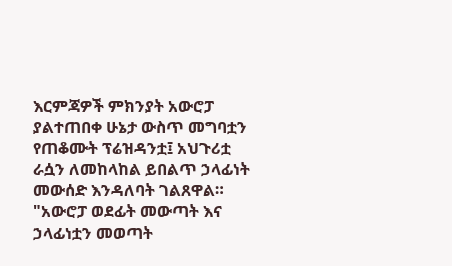እርምጃዎች ምክንያት አውሮፓ ያልተጠበቀ ሁኔታ ውስጥ መግባቷን የጠቆሙት ፕሬዝዳንቷ፤ አህጉሪቷ ራሷን ለመከላከል ይበልጥ ኃላፊነት መውሰድ እንዳለባት ገልጸዋል። "አውሮፓ ወደፊት መውጣት እና ኃላፊነቷን መወጣት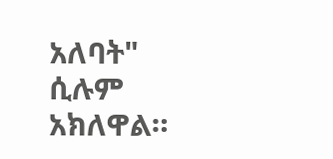አለባት" ሲሉም አክለዋል።